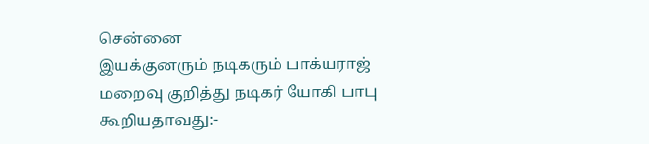சென்னை
இயக்குனரும் நடிகரும் பாக்யராஜ் மறைவு குறித்து நடிகர் யோகி பாபு கூறியதாவது:-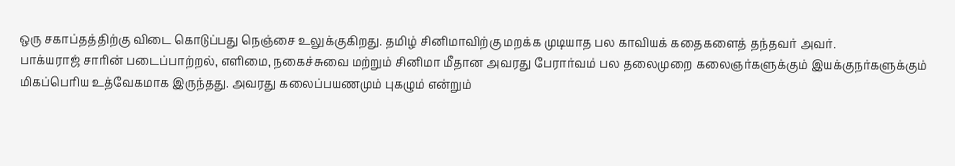ஒரு சகாப்தத்திற்கு விடை கொடுப்பது நெஞ்சை உலுக்குகிறது. தமிழ் சினிமாவிற்கு மறக்க முடியாத பல காவியக் கதைகளைத் தந்தவர் அவர்.
பாக்யராஜ் சாரின் படைப்பாற்றல், எளிமை, நகைச்சுவை மற்றும் சினிமா மீதான அவரது பேரார்வம் பல தலைமுறை கலைஞர்களுக்கும் இயக்குநர்களுக்கும் மிகப்பெரிய உத்வேகமாக இருந்தது. அவரது கலைப்பயணமும் புகழும் என்றும்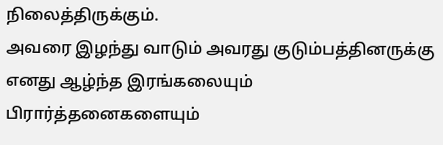நிலைத்திருக்கும்.
அவரை இழந்து வாடும் அவரது குடும்பத்தினருக்கு எனது ஆழ்ந்த இரங்கலையும் பிரார்த்தனைகளையும்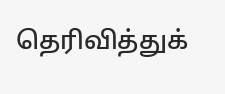தெரிவித்துக்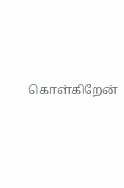கொள்கிறேன்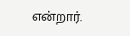என்றார்.